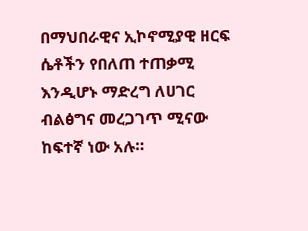በማህበራዊና ኢኮኖሚያዊ ዘርፍ ሴቶችን የበለጠ ተጠቃሚ እንዲሆኑ ማድረግ ለሀገር ብልፅግና መረጋገጥ ሚናው ከፍተኛ ነው አሉ።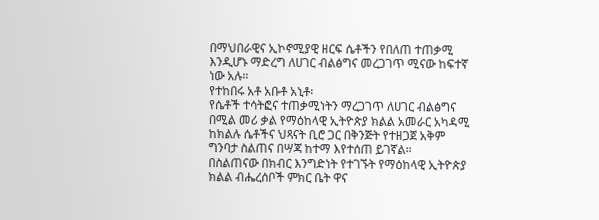በማህበራዊና ኢኮኖሚያዊ ዘርፍ ሴቶችን የበለጠ ተጠቃሚ እንዲሆኑ ማድረግ ለሀገር ብልፅግና መረጋገጥ ሚናው ከፍተኛ ነው አሉ።
የተከበሩ አቶ አቡቶ አኒቶ፡
የሴቶች ተሳትፎና ተጠቃሚነትን ማረጋገጥ ለሀገር ብልፅግና በሚል መሪ ቃል የማዕከላዊ ኢትዮጵያ ክልል አመራር አካዳሚ ከክልሉ ሴቶችና ህጻናት ቢሮ ጋር በቅንጅት የተዘጋጀ አቅም ግንባታ ስልጠና በሣጃ ከተማ እየተሰጠ ይገኛል።
በስልጠናው በክብር እንግድነት የተገኙት የማዕከላዊ ኢትዮጵያ ክልል ብሔረሰቦች ምክር ቤት ዋና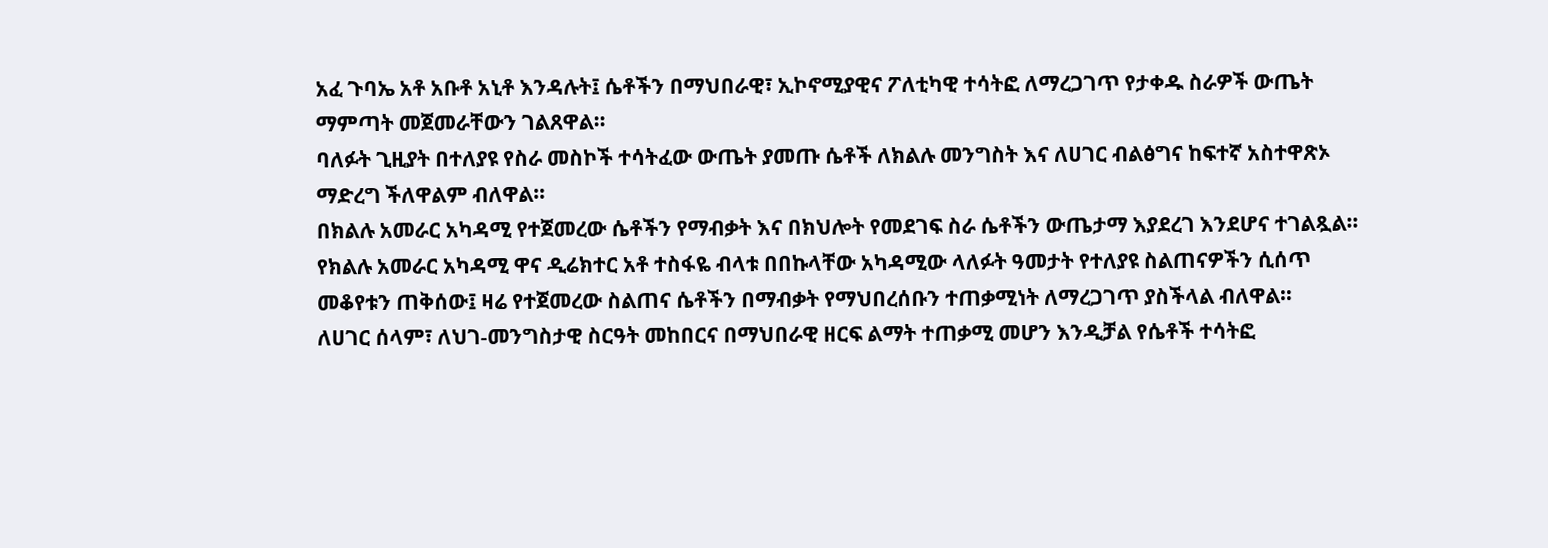አፈ ጉባኤ አቶ አቡቶ አኒቶ እንዳሉት፤ ሴቶችን በማህበራዊ፣ ኢኮኖሚያዊና ፖለቲካዊ ተሳትፎ ለማረጋገጥ የታቀዱ ስራዎች ውጤት ማምጣት መጀመራቸውን ገልጸዋል።
ባለፉት ጊዚያት በተለያዩ የስራ መስኮች ተሳትፈው ውጤት ያመጡ ሴቶች ለክልሉ መንግስት እና ለሀገር ብልፅግና ከፍተኛ አስተዋጽኦ ማድረግ ችለዋልም ብለዋል።
በክልሉ አመራር አካዳሚ የተጀመረው ሴቶችን የማብቃት እና በክህሎት የመደገፍ ስራ ሴቶችን ውጤታማ እያደረገ እንደሆና ተገልጿል።
የክልሉ አመራር አካዳሚ ዋና ዲሬክተር አቶ ተስፋዬ ብላቱ በበኩላቸው አካዳሚው ላለፉት ዓመታት የተለያዩ ስልጠናዎችን ሲሰጥ መቆየቱን ጠቅሰው፤ ዛሬ የተጀመረው ስልጠና ሴቶችን በማብቃት የማህበረሰቡን ተጠቃሚነት ለማረጋገጥ ያስችላል ብለዋል።
ለሀገር ሰላም፣ ለህገ-መንግስታዊ ስርዓት መከበርና በማህበራዊ ዘርፍ ልማት ተጠቃሚ መሆን እንዲቻል የሴቶች ተሳትፎ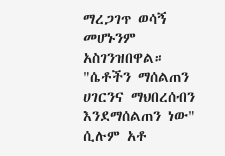ማረጋገጥ ወሳኝ መሆኑንም አስገንዝበዋል።
"ሴቶችን ማሰልጠን ሀገርንና ማህበረሰብን እንደማሰልጠን ነው" ሲሉም አቶ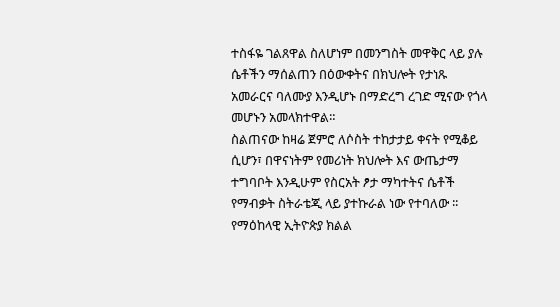ተስፋዬ ገልጸዋል ስለሆነም በመንግስት መዋቅር ላይ ያሉ ሴቶችን ማሰልጠን በዕውቀትና በክህሎት የታነጹ አመራርና ባለሙያ እንዲሆኑ በማድረግ ረገድ ሚናው የጎላ መሆኑን አመላክተዋል።
ስልጠናው ከዛሬ ጀምሮ ለሶስት ተከታታይ ቀናት የሚቆይ ሲሆን፣ በዋናነትም የመሪነት ክህሎት እና ውጤታማ ተግባቦት እንዲሁም የስርአት ፆታ ማካተትና ሴቶች የማብቃት ስትራቴጂ ላይ ያተኩራል ነው የተባለው ፡፡
የማዕከላዊ ኢትዮጵያ ክልል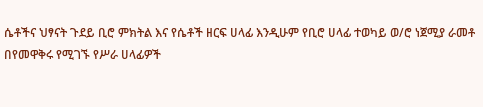ሴቶችና ህፃናት ጉደይ ቢሮ ምክትል እና የሴቶች ዘርፍ ሀላፊ እንዲሁም የቢሮ ሀላፊ ተወካይ ወ/ሮ ነጀሚያ ራመቶ
በየመዋቅሩ የሚገኙ የሥራ ሀላፊዎች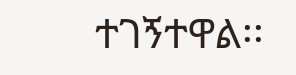ተገኝተዋል፡፡